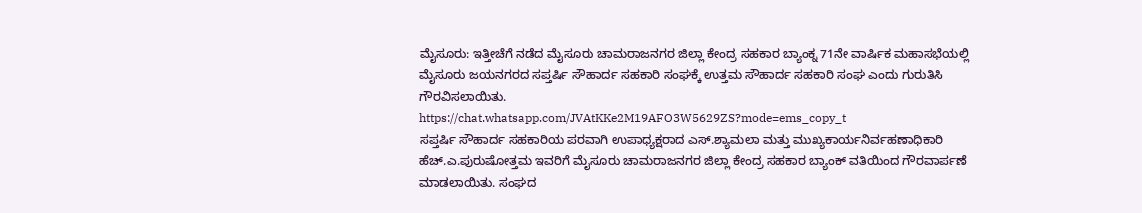ಮೈಸೂರು: ಇತ್ತೀಚೆಗೆ ನಡೆದ ಮೈಸೂರು ಚಾಮರಾಜನಗರ ಜಿಲ್ಲಾ ಕೇಂದ್ರ ಸಹಕಾರ ಬ್ಯಾಂಕ್ನ 71ನೇ ವಾರ್ಷಿಕ ಮಹಾಸಭೆಯಲ್ಲಿ ಮೈಸೂರು ಜಯನಗರದ ಸಪ್ತರ್ಷಿ ಸೌಹಾರ್ದ ಸಹಕಾರಿ ಸಂಘಕ್ಕೆ ಉತ್ತಮ ಸೌಹಾರ್ದ ಸಹಕಾರಿ ಸಂಘ ಎಂದು ಗುರುತಿಸಿ ಗೌರವಿಸಲಾಯಿತು.
https://chat.whatsapp.com/JVAtKKe2M19AFO3W5629ZS?mode=ems_copy_t
ಸಪ್ತರ್ಷಿ ಸೌಹಾರ್ದ ಸಹಕಾರಿಯ ಪರವಾಗಿ ಉಪಾಧ್ಯಕ್ಷರಾದ ಎಸ್.ಶ್ಯಾಮಲಾ ಮತ್ತು ಮುಖ್ಯಕಾರ್ಯನಿರ್ವಹಣಾಧಿಕಾರಿ ಹೆಚ್.ಎ.ಪುರುಷೋತ್ತಮ ಇವರಿಗೆ ಮೈಸೂರು ಚಾಮರಾಜನಗರ ಜಿಲ್ಲಾ ಕೇಂದ್ರ ಸಹಕಾರ ಬ್ಯಾಂಕ್ ವತಿಯಿಂದ ಗೌರವಾರ್ಪಣೆ ಮಾಡಲಾಯಿತು. ಸಂಘದ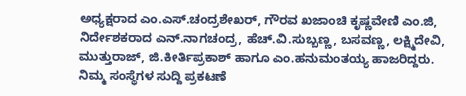ಅಧ್ಯಕ್ಷರಾದ ಎಂ.ಎಸ್.ಚಂದ್ರಶೇಖರ್, ಗೌರವ ಖಜಾಂಚಿ ಕೃಷ್ಣವೇಣಿ ಎಂ.ಜಿ, ನಿರ್ದೇಶಕರಾದ ಎನ್.ನಾಗಚಂದ್ರ, ಹೆಚ್.ವಿ.ಸುಬ್ಬಣ್ಣ, ಬಸವಣ್ಣ, ಲಕ್ಷ್ಮಿದೇವಿ, ಮುತ್ತುರಾಜ್, ಜಿ.ಕೀರ್ತಿಪ್ರಕಾಶ್ ಹಾಗೂ ಎಂ.ಹನುಮಂತಯ್ಯ ಹಾಜರಿದ್ದರು.
ನಿಮ್ಮ ಸಂಸ್ಥೆಗಳ ಸುದ್ದಿ ಪ್ರಕಟಣೆ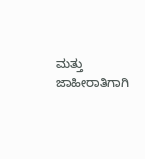ಮತ್ತು ಜಾಹೀರಾತಿಗಾಗಿ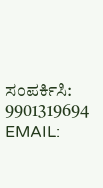ಸಂಪರ್ಕಿಸಿ: 9901319694
EMAIL: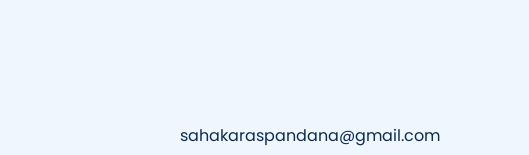sahakaraspandana@gmail.com